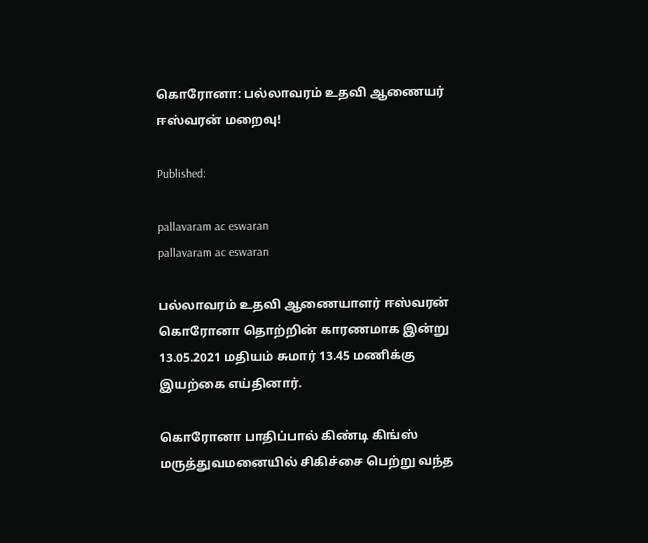கொரோனா: பல்லாவரம் உதவி ஆணையர் ஈஸ்வரன் மறைவு!

Published:

pallavaram ac eswaran
pallavaram ac eswaran

பல்லாவரம் உதவி ஆணையாளர் ஈஸ்வரன் கொரோனா தொற்றின் காரணமாக இன்று 13.05.2021 மதியம் சுமார் 13.45 மணிக்கு இயற்கை எய்தினார்.

கொரோனா பாதிப்பால் கிண்டி கிங்ஸ் மருத்துவமனையில் சிகிச்சை பெற்று வந்த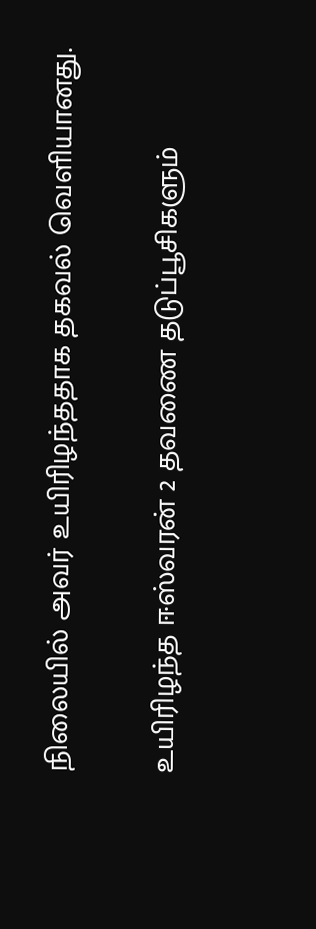நிலையில் அவர் உயிரிழந்ததாக தகவல் வெளியானது.

உயிரிழந்த ஈஸ்வரன் 2 தவணை தடுப்பூசிகளும்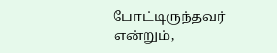போட்டிருந்தவர் என்றும்,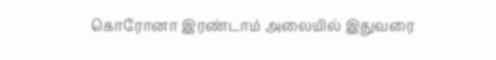கொரோனா இரண்டாம் அலையில் இதுவரை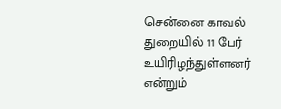சென்னை காவல் துறையில் 11 பேர் உயிரிழந்துள்ளனர் என்றும்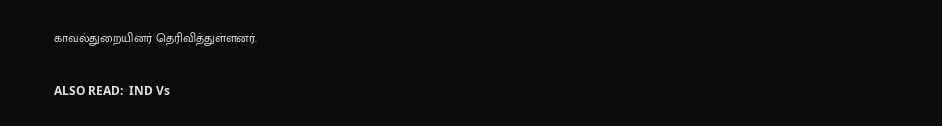காவல்துறையினர் தெரிவித்துள்ளனர்.

ALSO READ:  IND Vs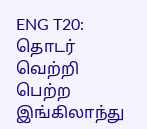ENG T20: தொடர் வெற்றி பெற்ற இங்கிலாந்து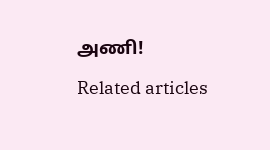அணி!

Related articles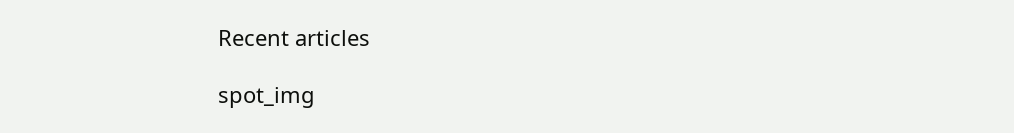Recent articles

spot_img